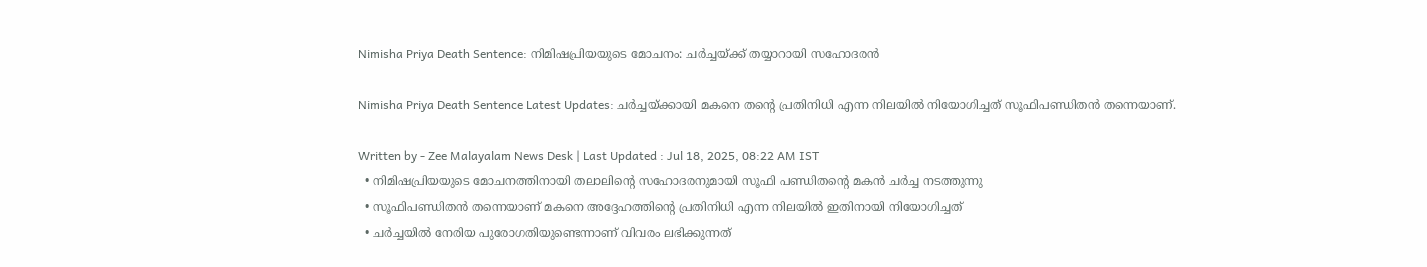Nimisha Priya Death Sentence: നിമിഷപ്രിയയുടെ മോചനം: ചർച്ചയ്ക്ക് തയ്യാറായി സഹോദരൻ

Nimisha Priya Death Sentence Latest Updates: ചർച്ചയ്ക്കായി മകനെ തന്റെ പ്രതിനിധി എന്ന നിലയിൽ നിയോഗിച്ചത് സൂഫിപണ്ഡിതൻ തന്നെയാണ്.

Written by - Zee Malayalam News Desk | Last Updated : Jul 18, 2025, 08:22 AM IST
  • നിമിഷപ്രിയയുടെ മോചനത്തിനായി തലാലിന്റെ സഹോദരനുമായി സൂഫി പണ്ഡിതന്റെ മകൻ ചർച്ച നടത്തുന്നു
  • സൂഫിപണ്ഡിതൻ തന്നെയാണ് മകനെ അദ്ദേഹത്തിന്റെ പ്രതിനിധി എന്ന നിലയിൽ ഇതിനായി നിയോഗിച്ചത്
  • ചർച്ചയിൽ നേരിയ പുരോഗതിയുണ്ടെന്നാണ് വിവരം ലഭിക്കുന്നത്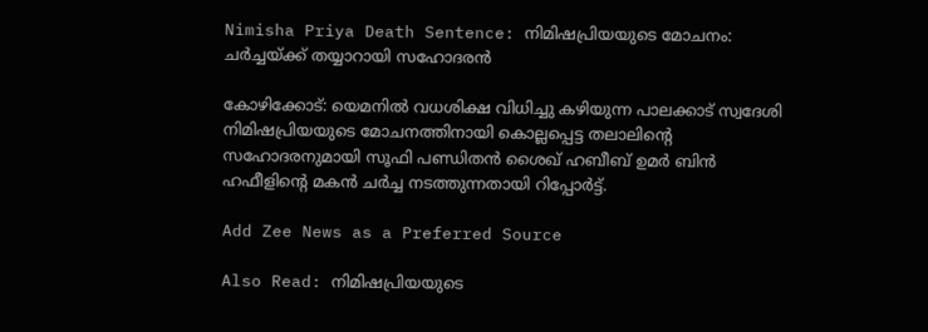Nimisha Priya Death Sentence: നിമിഷപ്രിയയുടെ മോചനം: ചർച്ചയ്ക്ക് തയ്യാറായി സഹോദരൻ

കോഴിക്കോട്: യെമനിൽ വധശിക്ഷ വിധിച്ചു കഴിയുന്ന പാലക്കാട് സ്വദേശി നിമിഷപ്രിയയുടെ മോചനത്തിനായി കൊല്ലപ്പെട്ട തലാലിന്റെ സഹോദരനുമായി സൂഫി പണ്ഡിതൻ ശൈഖ് ഹബീബ് ഉമർ ബിൻ ഹഫീളിന്റെ മകൻ ചർച്ച നടത്തുന്നതായി റിപ്പോർട്ട്.

Add Zee News as a Preferred Source

Also Read: നിമിഷപ്രിയയുടെ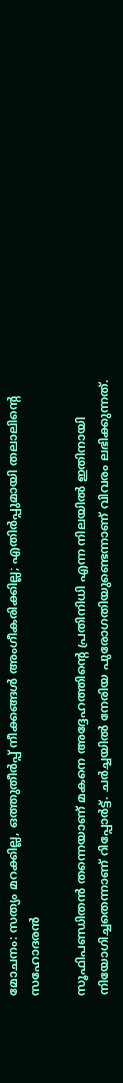മോചനം: സത്യം മറക്കില്ല, ഒത്തുതീർപ്പ് നീക്കങ്ങൾ അംഗീകരിക്കില്ല; എതിർപ്പുമായി തലാലിന്റെ സഹോദരൻ

സൂഫിപണ്ഡിതൻ തന്നെയാണ് മകനെ അദ്ദേഹത്തിന്റെ പ്രതിനിധി എന്ന നിലയിൽ ഇതിനായി നിയോഗിച്ചതെന്നാണ് റിപ്പോർട്ട്. ചർച്ചയിൽ നേരിയ പുരോഗതിയുണ്ടെന്നാണ് വിവരം ലഭിക്കുന്നത്.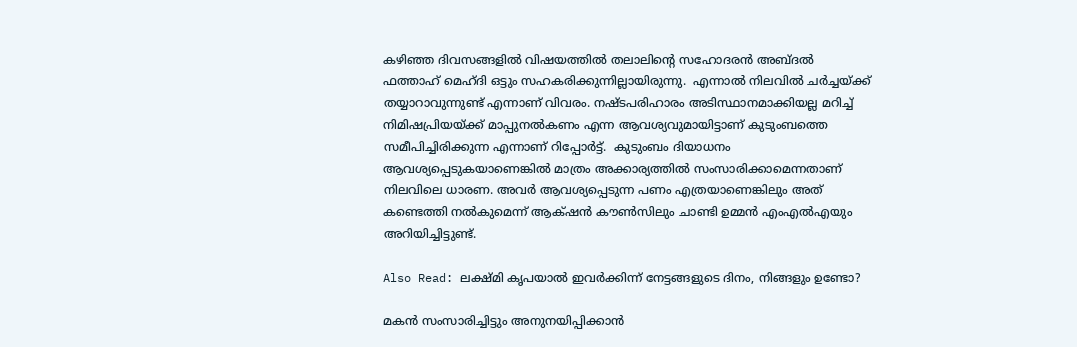കഴിഞ്ഞ ദിവസങ്ങളിൽ വിഷയത്തിൽ തലാലിന്റെ സഹോദരൻ അബ്ദൽ ഫത്താഹ് മെഹ്ദി ഒട്ടും സഹകരിക്കുന്നില്ലായിരുന്നു.  എന്നാൽ നിലവിൽ ചർച്ചയ്ക്ക് തയ്യാറാവുന്നുണ്ട് എന്നാണ് വിവരം. നഷ്ടപരിഹാരം അടിസ്ഥാനമാക്കിയല്ല മറിച്ച് നിമിഷപ്രിയയ്ക്ക് മാപ്പുനൽകണം എന്ന ആവശ്യവുമായിട്ടാണ് കുടുംബത്തെ സമീപിച്ചിരിക്കുന്ന എന്നാണ് റിപ്പോർട്ട്.  കുടുംബം ദിയാധനം ആവശ്യപ്പെടുകയാണെങ്കിൽ മാത്രം അക്കാര്യത്തിൽ സംസാരിക്കാമെന്നതാണ് നിലവിലെ ധാരണ. അവർ ആവശ്യപ്പെടുന്ന പണം എത്രയാണെങ്കിലും അത് കണ്ടെത്തി നൽകുമെന്ന് ആക്‌ഷൻ കൗൺസിലും ചാണ്ടി ഉമ്മൻ എംഎൽഎയും അറിയിച്ചിട്ടുണ്ട്.

Also Read: ലക്ഷ്മി കൃപയാൽ ഇവർക്കിന്ന് നേട്ടങ്ങളുടെ ദിനം, നിങ്ങളും ഉണ്ടോ?

മകൻ സംസാരിച്ചിട്ടും അനുനയിപ്പിക്കാൻ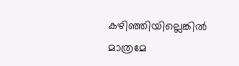കഴിഞ്ഞിയില്ലെങ്കിൽ മാത്രമേ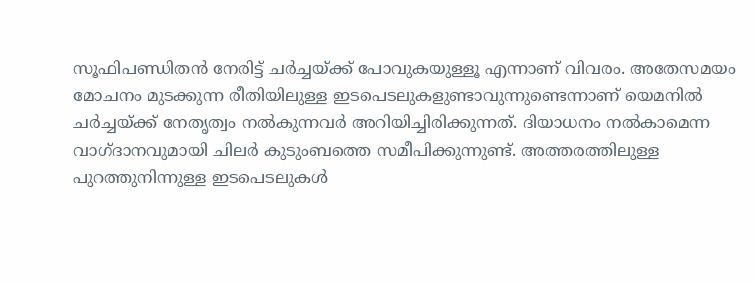സൂഫിപണ്ഡിതൻ നേരിട്ട് ചർച്ചയ്ക്ക് പോവുകയുള്ളൂ എന്നാണ് വിവരം. അതേസമയം മോചനം മുടക്കുന്ന രീതിയിലുള്ള ഇടപെടലുകളുണ്ടാവുന്നുണ്ടെന്നാണ് യെമനിൽ ചർച്ചയ്ക്ക് നേതൃത്വം നൽകുന്നവർ അറിയിച്ചിരിക്കുന്നത്. ദിയാധനം നൽകാമെന്ന വാഗ്ദാനവുമായി ചിലർ കുടുംബത്തെ സമീപിക്കുന്നുണ്ട്. അത്തരത്തിലുള്ള പുറത്തുനിന്നുള്ള ഇടപെടലുകൾ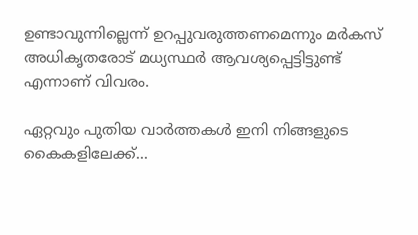ഉണ്ടാവുന്നില്ലെന്ന് ഉറപ്പുവരുത്തണമെന്നും മർകസ് അധികൃതരോട് മധ്യസ്ഥർ ആവശ്യപ്പെട്ടിട്ടുണ്ട് എന്നാണ് വിവരം.

ഏറ്റവും പുതിയ വാർത്തകൾ ഇനി നിങ്ങളുടെ കൈകളിലേക്ക്...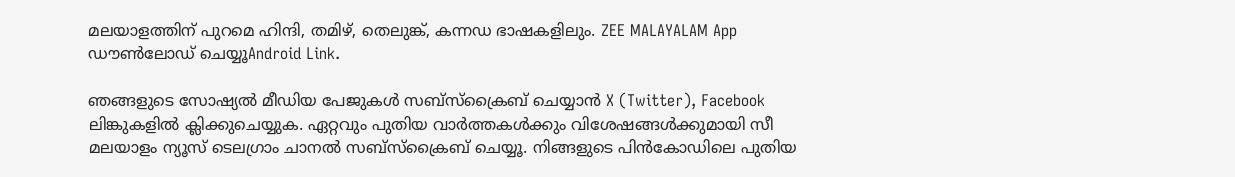മലയാളത്തിന് പുറമെ ഹിന്ദി, തമിഴ്, തെലുങ്ക്, കന്നഡ ഭാഷകളിലും. ZEE MALAYALAM App ഡൗൺലോഡ് ചെയ്യൂAndroid Link.

ഞങ്ങളുടെ സോഷ്യൽ മീഡിയ പേജുകൾ സബ്‌സ്‌ക്രൈബ് ചെയ്യാൻ X (Twitter), Facebook ലിങ്കുകളിൽ ക്ലിക്കുചെയ്യുക. ഏറ്റവും പുതിയ വാര്‍ത്തകൾക്കും വിശേഷങ്ങൾക്കുമായി സീ മലയാളം ന്യൂസ് ടെലഗ്രാം ചാനല്‍ സബ്‌സ്‌ക്രൈബ് ചെയ്യൂ. നിങ്ങളുടെ പിൻകോഡിലെ പുതിയ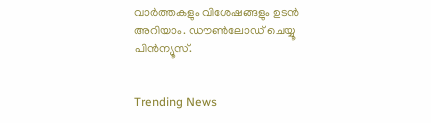വാർത്തകളും വിശേഷങ്ങളും ഉടൻ അറിയാം. ഡൗൺലോഡ് ചെയ്യൂ പിൻന്യൂസ്.


Trending News